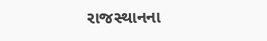રાજસ્થાનના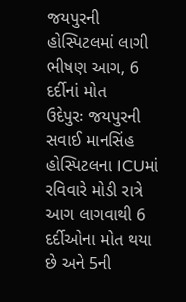જયપુરની હોસ્પિટલમાં લાગી ભીષણ આગ, 6 દર્દીનાં મોત
ઉદેપુરઃ જયપુરની સવાઈ માનસિંહ હોસ્પિટલના ICUમાં રવિવારે મોડી રાત્રે આગ લાગવાથી 6 દર્દીઓના મોત થયા છે અને 5ની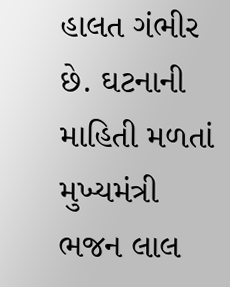હાલત ગંભીર છે. ઘટનાની માહિતી મળતાં મુખ્યમંત્રી ભજન લાલ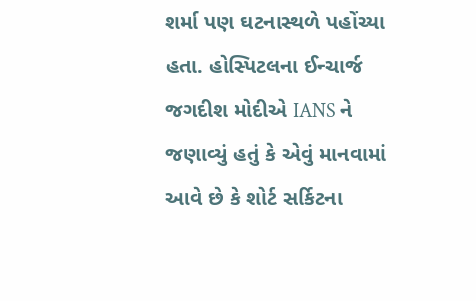શર્મા પણ ઘટનાસ્થળે પહોંચ્યા હતા. હોસ્પિટલના ઈન્ચાર્જ જગદીશ મોદીએ IANS ને જણાવ્યું હતું કે એવું માનવામાં આવે છે કે શોર્ટ સર્કિટના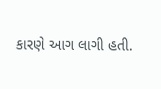કારણે આગ લાગી હતી.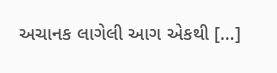અચાનક લાગેલી આગ એકથી […]